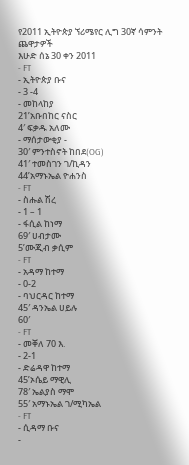የ2011 ኢትዮጵያ ኘሪሜየር ሊግ 30ኛ ሳምንት ጨዋታዎች
እሁድ ሰኔ 30 ቀን 2011
- FT
- ኢትዮጵያ ቡና
- 3 -4
- መከላከያ
21’አቡበከር ናስር
4′ ፍቃዱ አለሙ
- ማሰታውቂያ -
30′ ምንተስኖት ከበደ(OG)
41′ ተመስገን ገ/ኪዳን
44’አማኑኤል ዮሐንስ
- FT
- ስሑል ሽረ
- 1 – 1
- ፋሲል ከነማ
69′ ሀብታሙ
5’ሙጂብ ቃሲም
- FT
- አዳማ ከተማ
- 0-2
- ባህርዳር ከተማ
45′ ዳንኤል ሀይሉ
60′
- FT
- መቐለ 70 እ.
- 2-1
- ድሬዳዋ ከተማ
45’ኦሴይ ማዊሊ
78′ ኤልያስ ማሞ
55′ አማኑኤል ገ/ሚካኤል
- FT
- ሲዳማ ቡና
-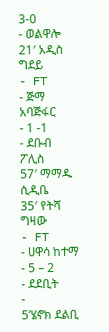3-0
- ወልዋሎ
21′ አዲስ ግደይ
- FT
- ጅማ አባጅፋር
- 1 -1
- ደቡብ ፖሊስ
57′ ማማዱ ሲዲቤ
35′ የትሻ ግዛው
- FT
- ሀዋሳ ከተማ
- 5 – 2
- ደደቢት
-
5’ሄኖክ ደልቢ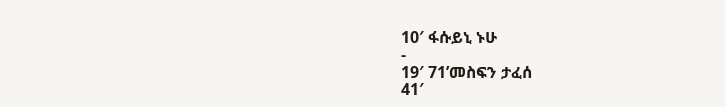10′ ፋሱይኒ ኑሁ
-
19′ 71’መስፍን ታፈሰ
41′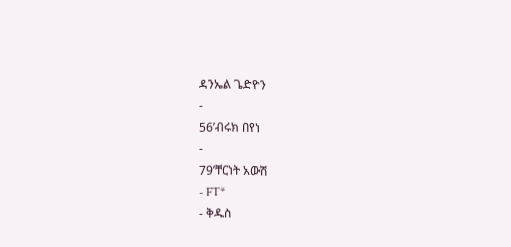ዳንኤል ጌድዮን
-
56’ብሩክ በየነ
-
79’ቸርነት አውሽ
- FT*
- ቅዱስ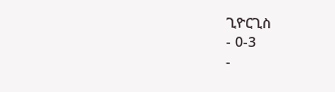ጊዮርጊስ
- 0-3
-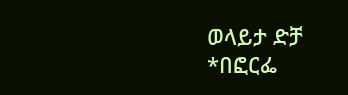ወላይታ ድቻ
*በፎርፌ